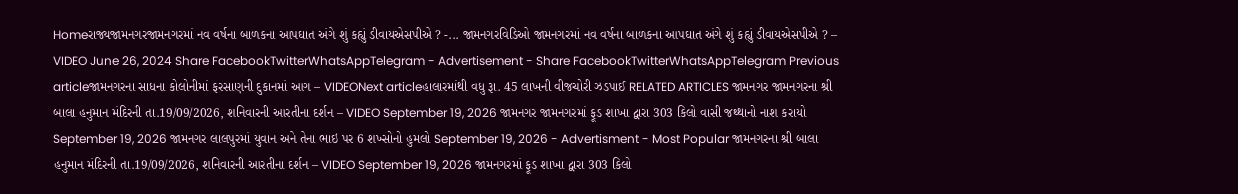Homeરાજ્યજામનગરજામનગરમાં નવ વર્ષના બાળકના આપઘાત અંગે શું કહ્યું ડીવાયએસપીએ ? -... જામનગરવિડિઓ જામનગરમાં નવ વર્ષના બાળકના આપઘાત અંગે શું કહ્યું ડીવાયએસપીએ ? – VIDEO June 26, 2024 Share FacebookTwitterWhatsAppTelegram - Advertisement - Share FacebookTwitterWhatsAppTelegram Previous articleજામનગરના સાધના કોલોનીમાં ફરસાણની દુકાનમાં આગ – VIDEONext articleહાલારમાંથી વધુ રૂા. 45 લાખની વીજચોરી ઝડપાઈ RELATED ARTICLES જામનગર જામનગરના શ્રી બાલા હનુમાન મંદિરની તા.19/09/2026, શનિવારની આરતીના દર્શન – VIDEO September 19, 2026 જામનગર જામનગરમાં ફૂડ શાખા દ્વારા 303 કિલો વાસી જથ્થાનો નાશ કરાયો September 19, 2026 જામનગર લાલપુરમાં યુવાન અને તેના ભાઇ પર 6 શખ્સોનો હુમલો September 19, 2026 - Advertisment - Most Popular જામનગરના શ્રી બાલા હનુમાન મંદિરની તા.19/09/2026, શનિવારની આરતીના દર્શન – VIDEO September 19, 2026 જામનગરમાં ફૂડ શાખા દ્વારા 303 કિલો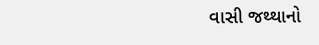વાસી જથ્થાનો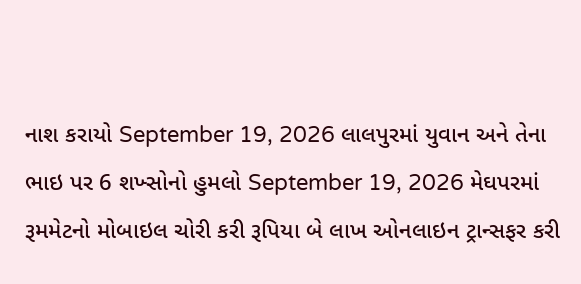નાશ કરાયો September 19, 2026 લાલપુરમાં યુવાન અને તેના ભાઇ પર 6 શખ્સોનો હુમલો September 19, 2026 મેઘપરમાં રૂમમેટનો મોબાઇલ ચોરી કરી રૂપિયા બે લાખ ઓનલાઇન ટ્રાન્સફર કરી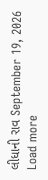લીધાની રાવ September 19, 2026 Load more